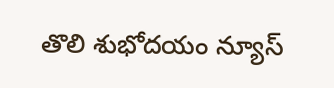తొలి శుభోదయం న్యూస్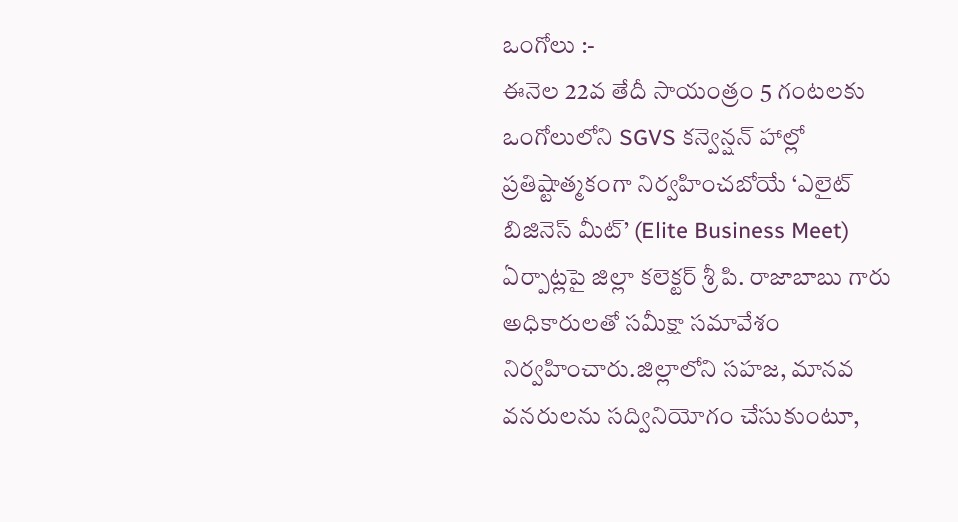ఒంగోలు :-
ఈనెల 22వ తేదీ సాయంత్రం 5 గంటలకు ఒంగోలులోని SGVS కన్వెన్షన్ హాల్లో ప్రతిష్టాత్మకంగా నిర్వహించబోయే ‘ఎలైట్ బిజినెస్ మీట్’ (Elite Business Meet) ఏర్పాట్లపై జిల్లా కలెక్టర్ శ్రీ పి. రాజాబాబు గారు అధికారులతో సమీక్షా సమావేశం నిర్వహించారు.జిల్లాలోని సహజ, మానవ వనరులను సద్వినియోగం చేసుకుంటూ,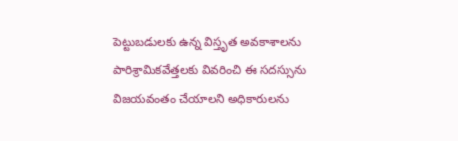పెట్టుబడులకు ఉన్న విస్తృత అవకాశాలను పారిశ్రామికవేత్తలకు వివరించి ఈ సదస్సును విజయవంతం చేయాలని అధికారులను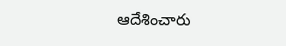ఆదేశించారు